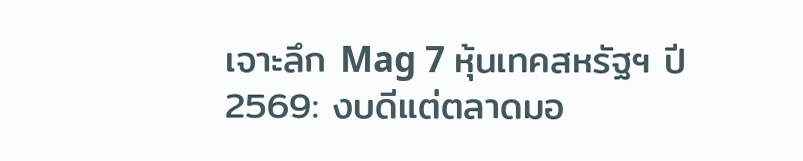เจาะลึก Mag 7 หุ้นเทคสหรัฐฯ ปี 2569: งบดีแต่ตลาดมอ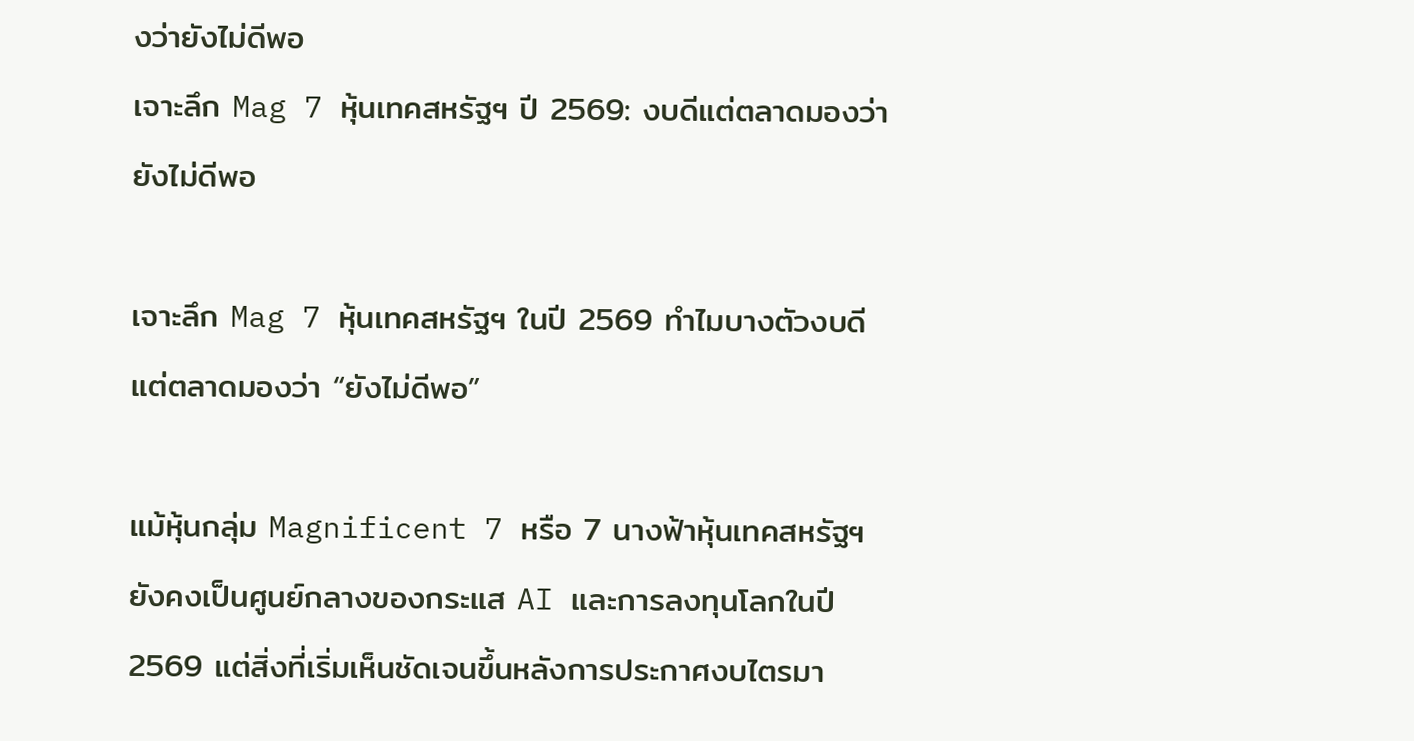งว่ายังไม่ดีพอ
เจาะลึก Mag 7 หุ้นเทคสหรัฐฯ ปี 2569: งบดีแต่ตลาดมองว่ายังไม่ดีพอ

เจาะลึก Mag 7 หุ้นเทคสหรัฐฯ ในปี 2569 ทำไมบางตัวงบดี แต่ตลาดมองว่า “ยังไม่ดีพอ”

แม้หุ้นกลุ่ม Magnificent 7 หรือ 7 นางฟ้าหุ้นเทคสหรัฐฯ ยังคงเป็นศูนย์กลางของกระแส AI และการลงทุนโลกในปี 2569 แต่สิ่งที่เริ่มเห็นชัดเจนขึ้นหลังการประกาศงบไตรมา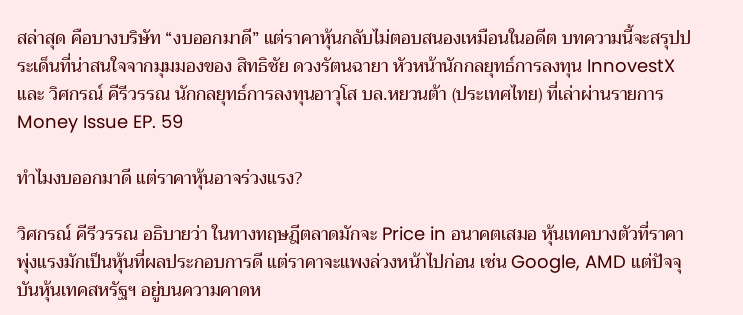สล่าสุด คือบางบริษัท “งบออกมาดี” แต่ราคาหุ้นกลับไม่ตอบสนองเหมือนในอดีต บทความนี้จะสรุปประเด็นที่น่าสนใจจากมุมมองของ สิทธิชัย ดวงรัตนฉายา หัวหน้านักกลยุทธ์การลงทุน InnovestX และ วิศกรณ์ คีรีวรรณ นักกลยุทธ์การลงทุนอาวุโส บล.หยวนต้า (ประเทศไทย) ที่เล่าผ่านรายการ Money Issue EP. 59

ทำไมงบออกมาดี แต่ราคาหุ้นอาจร่วงแรง?

วิศกรณ์ คีรีวรรณ อธิบายว่า ในทางทฤษฎีตลาดมักจะ Price in อนาคตเสมอ หุ้นเทคบางตัวที่ราคาพุ่งแรงมักเป็นหุ้นที่ผลประกอบการดี แต่ราคาจะแพงล่วงหน้าไปก่อน เช่น Google, AMD แต่ปัจจุบันหุ้นเทคสหรัฐฯ อยู่บนความคาดห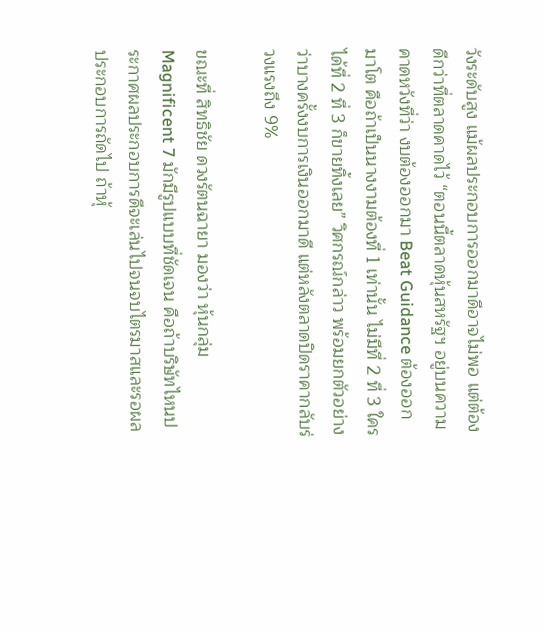วังระดับสูง แม้ผลประกอบการออกมาดีอาจไม่พอ แต่ต้องดีกว่าที่ตลาดคาดไว้ “ตอนนี้ตลาดหุ้นสหรัฐฯ อยู่บนความคาดหวังที่ว่า งบต้องออกมา Beat Guidance ต้องออกมาโต คือถ้าเป็นนางงามต้องที่ 1 เท่านั้น ไม่มีที่ 2 ที่ 3 ใครได้ที่ 2 ที่ 3 ก็ขายทิ้งเลย” วิศกรณ์กล่าว พร้อมยกตัวอย่างว่าบางครั้งงบการเงินออกมาดี แต่หลังตลาดปิดราคากลับร่วงแรงถึง 9%

ขณะที่ สิทธิชัย ดวงรัตนฉายา มองว่า หุ้นกลุ่ม Magnificent 7 มักมีรูปแบบที่ชัดเจน คือถ้าบริษัทไหนประกาศผลประกอบการดีจะเล่นไปจนจบไตรมาสและรอผลประกอบการถัดไป ถ้าหุ้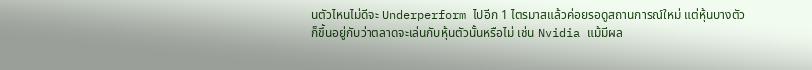นตัวไหนไม่ดีจะ Underperform ไปอีก 1 ไตรมาสแล้วค่อยรอดูสถานการณ์ใหม่ แต่หุ้นบางตัวก็ขึ้นอยู่กับว่าตลาดจะเล่นกับหุ้นตัวนั้นหรือไม่ เช่น Nvidia แม้มีผล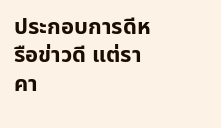ประกอบการดีหรือข่าวดี แต่ราคา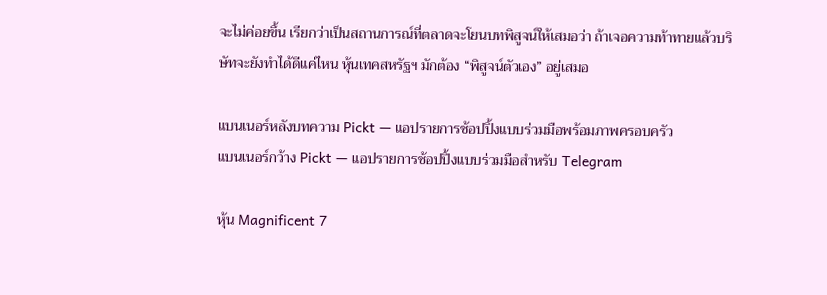จะไม่ค่อยขึ้น เรียกว่าเป็นสถานการณ์ที่ตลาดจะโยนบทพิสูจน์ให้เสมอว่า ถ้าเจอความท้าทายแล้วบริษัทจะยังทำได้ดีแค่ไหน หุ้นเทคสหรัฐฯ มักต้อง “พิสูจน์ตัวเอง” อยู่เสมอ

แบนเนอร์หลังบทความ Pickt — แอปรายการช้อปปิ้งแบบร่วมมือพร้อมภาพครอบครัว
แบนเนอร์กว้าง Pickt — แอปรายการช้อปปิ้งแบบร่วมมือสำหรับ Telegram

หุ้น Magnificent 7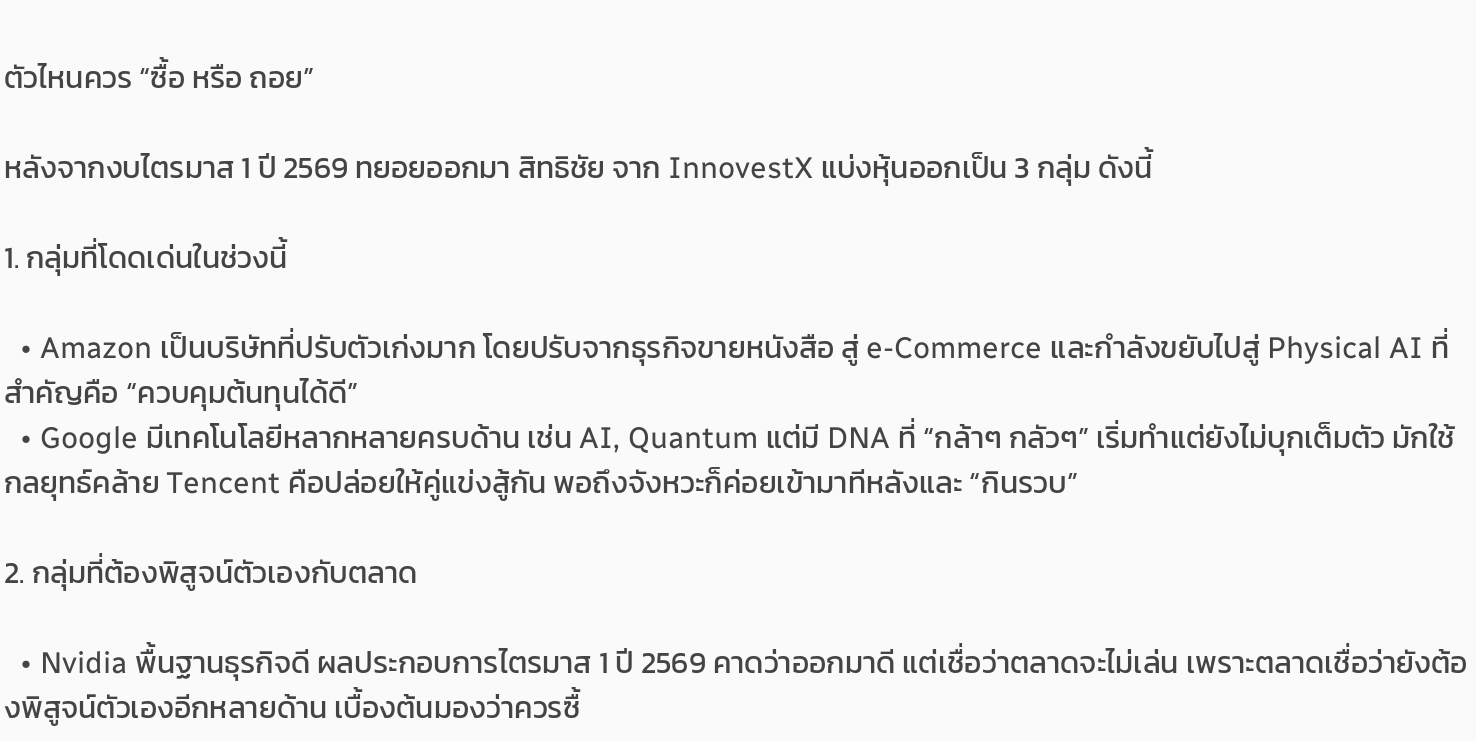ตัวไหนควร “ซื้อ หรือ ถอย”

หลังจากงบไตรมาส 1 ปี 2569 ทยอยออกมา สิทธิชัย จาก InnovestX แบ่งหุ้นออกเป็น 3 กลุ่ม ดังนี้

1. กลุ่มที่โดดเด่นในช่วงนี้

  • Amazon เป็นบริษัทที่ปรับตัวเก่งมาก โดยปรับจากธุรกิจขายหนังสือ สู่ e-Commerce และกำลังขยับไปสู่ Physical AI ที่สำคัญคือ “ควบคุมต้นทุนได้ดี”
  • Google มีเทคโนโลยีหลากหลายครบด้าน เช่น AI, Quantum แต่มี DNA ที่ “กล้าๆ กลัวๆ” เริ่มทำแต่ยังไม่บุกเต็มตัว มักใช้กลยุทธ์คล้าย Tencent คือปล่อยให้คู่แข่งสู้กัน พอถึงจังหวะก็ค่อยเข้ามาทีหลังและ “กินรวบ”

2. กลุ่มที่ต้องพิสูจน์ตัวเองกับตลาด

  • Nvidia พื้นฐานธุรกิจดี ผลประกอบการไตรมาส 1 ปี 2569 คาดว่าออกมาดี แต่เชื่อว่าตลาดจะไม่เล่น เพราะตลาดเชื่อว่ายังต้องพิสูจน์ตัวเองอีกหลายด้าน เบื้องต้นมองว่าควรซื้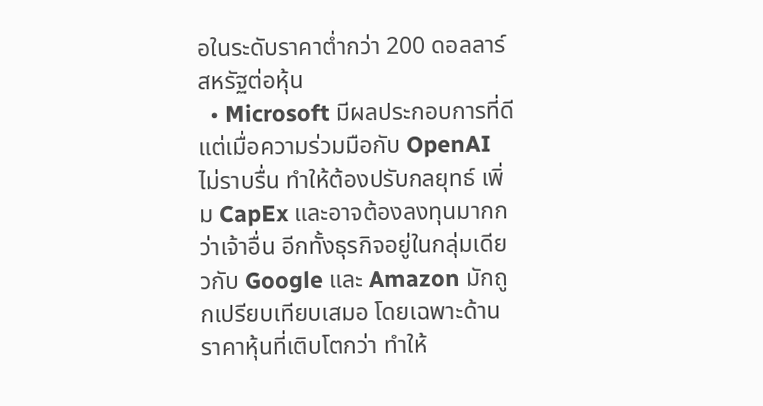อในระดับราคาต่ำกว่า 200 ดอลลาร์สหรัฐต่อหุ้น
  • Microsoft มีผลประกอบการที่ดี แต่เมื่อความร่วมมือกับ OpenAI ไม่ราบรื่น ทำให้ต้องปรับกลยุทธ์ เพิ่ม CapEx และอาจต้องลงทุนมากกว่าเจ้าอื่น อีกทั้งธุรกิจอยู่ในกลุ่มเดียวกับ Google และ Amazon มักถูกเปรียบเทียบเสมอ โดยเฉพาะด้านราคาหุ้นที่เติบโตกว่า ทำให้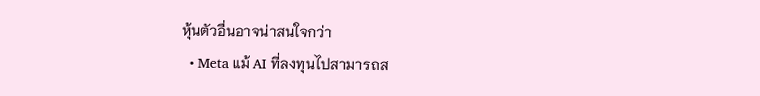หุ้นตัวอื่นอาจน่าสนใจกว่า
  • Meta แม้ AI ที่ลงทุนไปสามารถส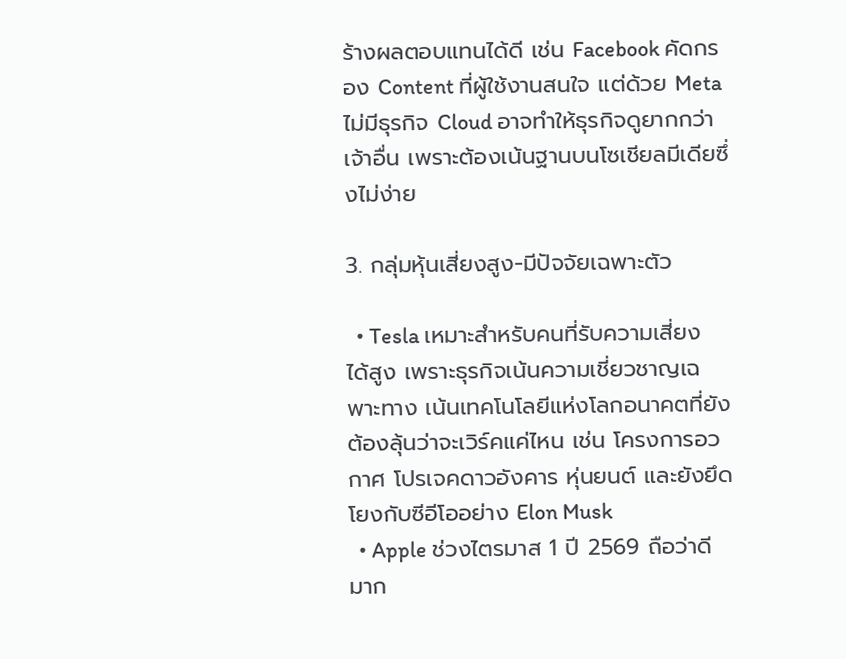ร้างผลตอบแทนได้ดี เช่น Facebook คัดกรอง Content ที่ผู้ใช้งานสนใจ แต่ด้วย Meta ไม่มีธุรกิจ Cloud อาจทำให้ธุรกิจดูยากกว่าเจ้าอื่น เพราะต้องเน้นฐานบนโซเชียลมีเดียซึ่งไม่ง่าย

3. กลุ่มหุ้นเสี่ยงสูง-มีปัจจัยเฉพาะตัว

  • Tesla เหมาะสำหรับคนที่รับความเสี่ยงได้สูง เพราะธุรกิจเน้นความเชี่ยวชาญเฉพาะทาง เน้นเทคโนโลยีแห่งโลกอนาคตที่ยังต้องลุ้นว่าจะเวิร์คแค่ไหน เช่น โครงการอวกาศ โปรเจคดาวอังคาร หุ่นยนต์ และยังยึดโยงกับซีอีโออย่าง Elon Musk
  • Apple ช่วงไตรมาส 1 ปี 2569 ถือว่าดีมาก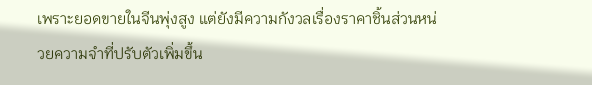เพราะยอดขายในจีนพุ่งสูง แต่ยังมีความกังวลเรื่องราคาชิ้นส่วนหน่วยความจำที่ปรับตัวเพิ่มขึ้น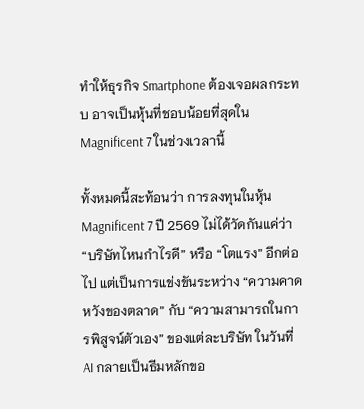ทำให้ธุรกิจ Smartphone ต้องเจอผลกระทบ อาจเป็นหุ้นที่ชอบน้อยที่สุดใน Magnificent 7 ในช่วงเวลานี้

ทั้งหมดนี้สะท้อนว่า การลงทุนในหุ้น Magnificent 7 ปี 2569 ไม่ได้วัดกันแค่ว่า “บริษัทไหนกำไรดี” หรือ “โตแรง” อีกต่อไป แต่เป็นการแข่งขันระหว่าง “ความคาดหวังของตลาด” กับ “ความสามารถในการพิสูจน์ตัวเอง” ของแต่ละบริษัท ในวันที่ AI กลายเป็นธีมหลักขอ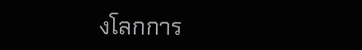งโลกการ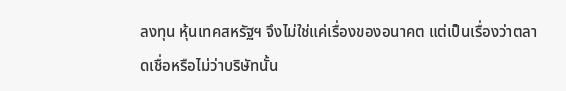ลงทุน หุ้นเทคสหรัฐฯ จึงไม่ใช่แค่เรื่องของอนาคต แต่เป็นเรื่องว่าตลาดเชื่อหรือไม่ว่าบริษัทนั้น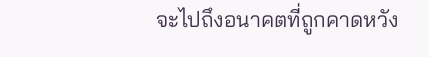จะไปถึงอนาคตที่ถูกคาดหวัง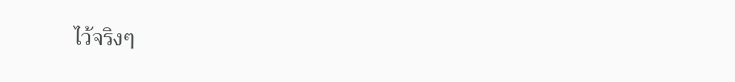ไว้จริงๆ